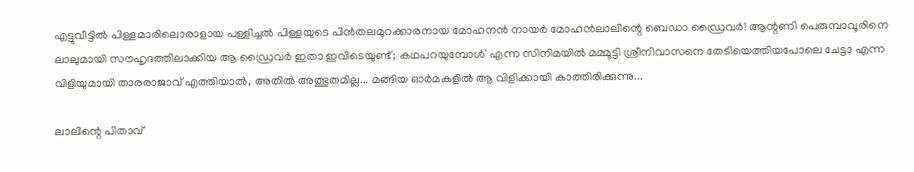എട്ടുവീട്ടിൽ പിള്ളമാരിലൊരാളായ പള്ളിച്ചൽ പിള്ളയുടെ പിൻതലമുറക്കാരനായ മോഹനൻ നായർ മോഹൻലാലിന്റെ ബെഡാ ഡ്രൈവർ! ആന്റണി പെരുമ്പാവൂരിനെ ലാലുമായി സൗഹൃദത്തിലാക്കിയ ആ ഡ്രൈവർ ഇതാ ഇവിടെയുണ്ട്; കഥപറയുമ്പോൾ' എന്ന സിനിമയിൽ മമ്മൂട്ടി ശ്രീനിവാസനെ തേടിയെത്തിയപോലെ ചേട്ടാ എന്ന വിളിയുമായി താരരാജാവ് എത്തിയാൽ, അതിൽ അത്ഭുതമില്ല... മങ്ങിയ ഓർമകളിൽ ആ വിളിക്കായി കാത്തിരിക്കുന്നു...

ലാലിന്റെ പിതാവ്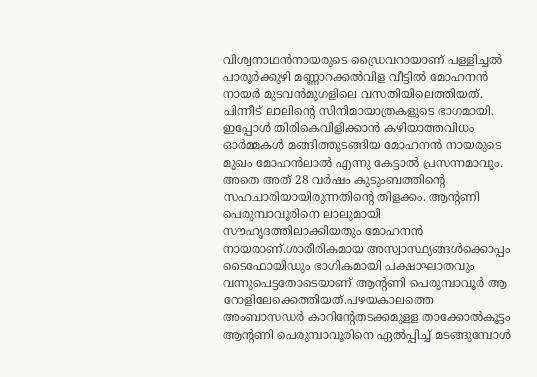വിശ്വനാഥൻനായരുടെ ഡ്രൈവറായാണ് പള്ളിച്ചൽ പാരൂർക്കുഴി മണ്ണാറക്കൽവിള വീട്ടിൽ മോഹനൻ നായർ മുടവൻമുഗളിലെ വസതിയിലെത്തിയത്. പിന്നീട് ലാലിന്റെ സിനിമായാത്രകളുടെ ഭാഗമായി. ഇപ്പോൾ തിരികെവിളിക്കാൻ കഴിയാത്തവിധം ഓർമ്മകൾ മങ്ങിത്തുടങ്ങിയ മോഹനൻ നായരുടെ മുഖം മോഹൻലാൽ എന്നു കേട്ടാൽ പ്രസന്നമാവും. അതെ അത് 28 വർഷം കുടുംബത്തിന്റെ സഹചാരിയായിരുന്നതിന്റെ തിളക്കം. ആന്റണി പെരുമ്പാവൂരിനെ ലാലുമായി സൗഹൃദത്തിലാക്കിയതും മോഹനൻ നായരാണ്.ശാരീരികമായ അസ്വാസ്ഥ്യങ്ങൾക്കൊപ്പം ടൈഫോയിഡും ഭാഗികമായി പക്ഷാഘാതവും വന്നുപെട്ടതോടെയാണ് ആന്റണി പെരുമ്പാവൂർ ആ റോളിലേക്കെത്തിയത്.പഴയകാലത്തെ അംബാസഡർ കാറിന്റേതടക്കമുള്ള താക്കോൽകൂട്ടം ആന്റണി പെരുമ്പാവൂരിനെ ഏൽപ്പിച്ച് മടങ്ങുമ്പോൾ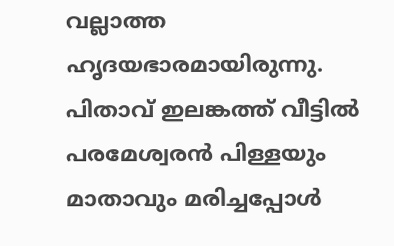വല്ലാത്ത ഹൃദയഭാരമായിരുന്നു. പിതാവ് ഇലങ്കത്ത് വീട്ടിൽ പരമേശ്വരൻ പിള്ളയും മാതാവും മരിച്ചപ്പോൾ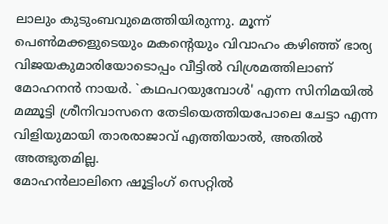ലാലും കുടുംബവുമെത്തിയിരുന്നു. മൂന്ന് പെൺമക്കളുടെയും മകന്റെയും വിവാഹം കഴിഞ്ഞ് ഭാര്യ വിജയകുമാരിയോടൊപ്പം വീട്ടിൽ വിശ്രമത്തിലാണ് മോഹനൻ നായർ. `കഥപറയുമ്പോൾ' എന്ന സിനിമയിൽ മമ്മൂട്ടി ശ്രീനിവാസനെ തേടിയെത്തിയപോലെ ചേട്ടാ എന്ന വിളിയുമായി താരരാജാവ് എത്തിയാൽ, അതിൽ അത്ഭുതമില്ല.
മോഹൻലാലിനെ ഷൂട്ടിംഗ് സെറ്റിൽ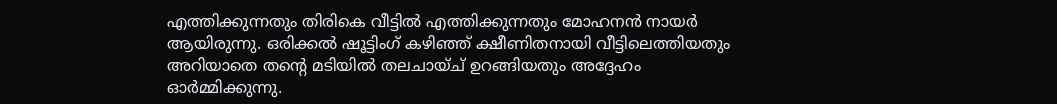എത്തിക്കുന്നതും തിരികെ വീട്ടിൽ എത്തിക്കുന്നതും മോഹനൻ നായർ ആയിരുന്നു. ഒരിക്കൽ ഷൂട്ടിംഗ് കഴിഞ്ഞ് ക്ഷീണിതനായി വീട്ടിലെത്തിയതും അറിയാതെ തന്റെ മടിയിൽ തലചായ്ച് ഉറങ്ങിയതും അദ്ദേഹം ഓർമ്മിക്കുന്നു.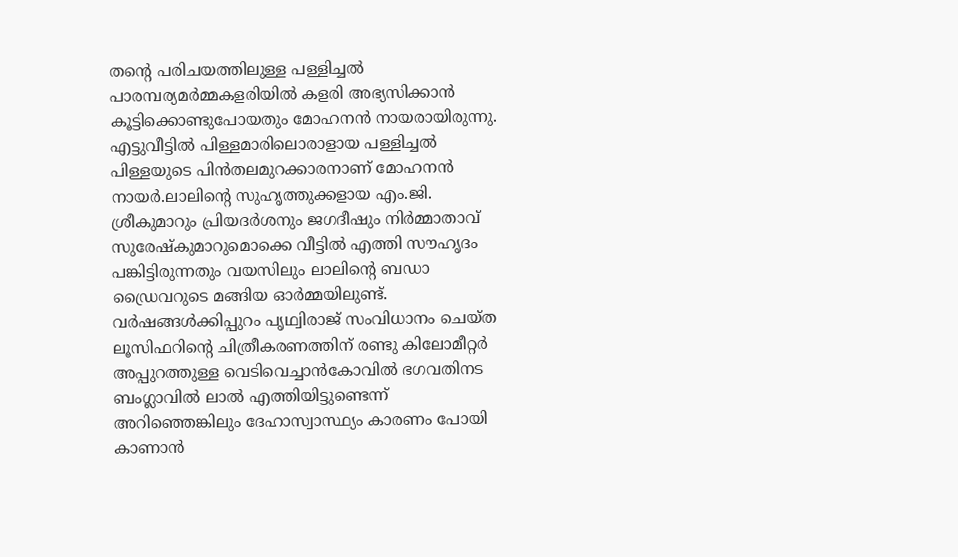തന്റെ പരിചയത്തിലുള്ള പള്ളിച്ചൽ പാരമ്പര്യമർമ്മകളരിയിൽ കളരി അഭ്യസിക്കാൻ കൂട്ടിക്കൊണ്ടുപോയതും മോഹനൻ നായരായിരുന്നു. എട്ടുവീട്ടിൽ പിള്ളമാരിലൊരാളായ പള്ളിച്ചൽ പിള്ളയുടെ പിൻതലമുറക്കാരനാണ് മോഹനൻ നായർ.ലാലിന്റെ സുഹൃത്തുക്കളായ എം.ജി. ശ്രീകുമാറും പ്രിയദർശനും ജഗദീഷും നിർമ്മാതാവ് സുരേഷ്കുമാറുമൊക്കെ വീട്ടിൽ എത്തി സൗഹൃദം പങ്കിട്ടിരുന്നതും വയസിലും ലാലിന്റെ ബഡാ ഡ്രൈവറുടെ മങ്ങിയ ഓർമ്മയിലുണ്ട്. വർഷങ്ങൾക്കിപ്പുറം പൃഥ്വിരാജ് സംവിധാനം ചെയ്ത ലൂസിഫറിന്റെ ചിത്രീകരണത്തിന് രണ്ടു കിലോമീറ്റർ അപ്പുറത്തുള്ള വെടിവെച്ചാൻകോവിൽ ഭഗവതിനട ബംഗ്ലാവിൽ ലാൽ എത്തിയിട്ടുണ്ടെന്ന് അറിഞ്ഞെങ്കിലും ദേഹാസ്വാസ്ഥ്യം കാരണം പോയി കാണാൻ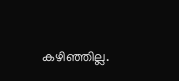കഴിഞ്ഞില്ല.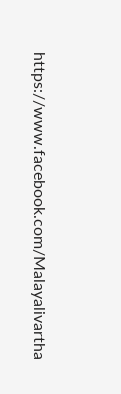https://www.facebook.com/Malayalivartha